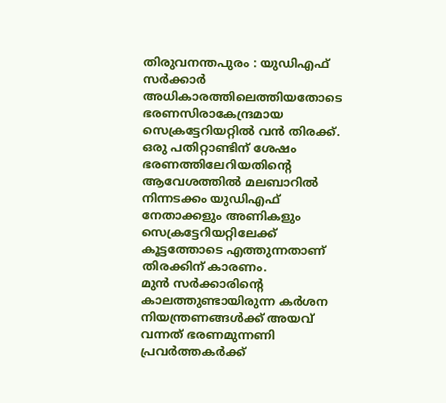തിരുവനന്തപുരം : യുഡിഎഫ് സർക്കാർ അധികാരത്തിലെത്തിയതോടെ ഭരണസിരാകേന്ദ്രമായ സെക്രട്ടേറിയറ്റിൽ വൻ തിരക്ക്. ഒരു പതിറ്റാണ്ടിന് ശേഷം ഭരണത്തിലേറിയതിന്റെ ആവേശത്തിൽ മലബാറിൽ നിന്നടക്കം യുഡിഎഫ് നേതാക്കളും അണികളും സെക്രട്ടേറിയറ്റിലേക്ക് കൂട്ടത്തോടെ എത്തുന്നതാണ് തിരക്കിന് കാരണം.
മുൻ സർക്കാരിന്റെ കാലത്തുണ്ടായിരുന്ന കർശന നിയന്ത്രണങ്ങൾക്ക് അയവ് വന്നത് ഭരണമുന്നണി പ്രവർത്തകർക്ക്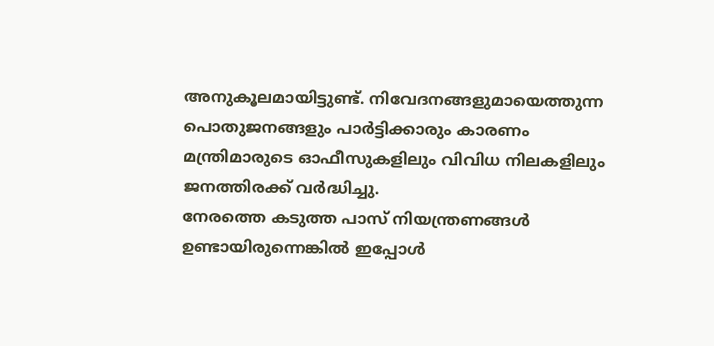അനുകൂലമായിട്ടുണ്ട്. നിവേദനങ്ങളുമായെത്തുന്ന പൊതുജനങ്ങളും പാർട്ടിക്കാരും കാരണം മന്ത്രിമാരുടെ ഓഫീസുകളിലും വിവിധ നിലകളിലും ജനത്തിരക്ക് വർദ്ധിച്ചു.
നേരത്തെ കടുത്ത പാസ് നിയന്ത്രണങ്ങൾ ഉണ്ടായിരുന്നെങ്കിൽ ഇപ്പോൾ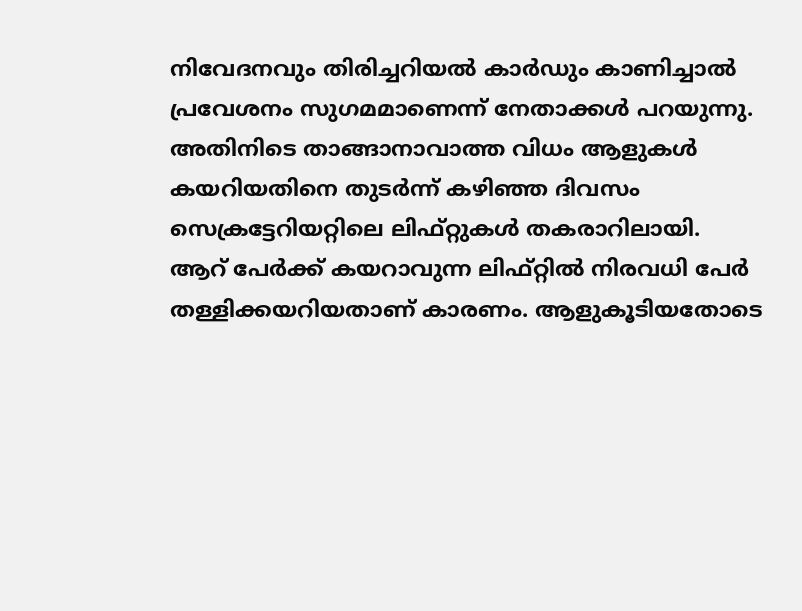നിവേദനവും തിരിച്ചറിയൽ കാർഡും കാണിച്ചാൽ പ്രവേശനം സുഗമമാണെന്ന് നേതാക്കൾ പറയുന്നു. അതിനിടെ താങ്ങാനാവാത്ത വിധം ആളുകൾ കയറിയതിനെ തുടർന്ന് കഴിഞ്ഞ ദിവസം സെക്രട്ടേറിയറ്റിലെ ലിഫ്റ്റുകൾ തകരാറിലായി.
ആറ് പേർക്ക് കയറാവുന്ന ലിഫ്റ്റിൽ നിരവധി പേർ തള്ളിക്കയറിയതാണ് കാരണം. ആളുകൂടിയതോടെ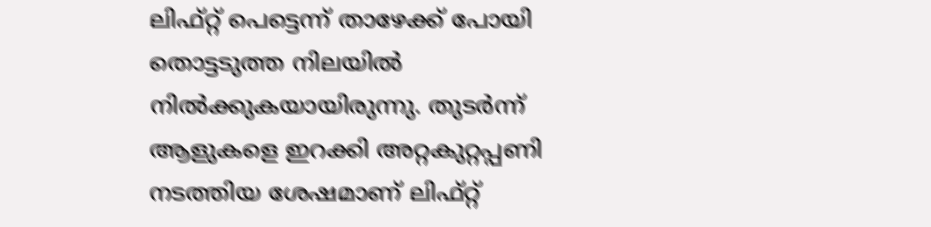ലിഫ്റ്റ് പെട്ടെന്ന് താഴേക്ക് പോയി തൊട്ടടുത്ത നിലയിൽ നിൽക്കുകയായിരുന്നു. തുടർന്ന് ആളുകളെ ഇറക്കി അറ്റകുറ്റപ്പണി നടത്തിയ ശേഷമാണ് ലിഫ്റ്റ്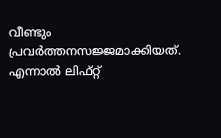വീണ്ടും പ്രവർത്തനസജ്ജമാക്കിയത്.
എന്നാൽ ലിഫ്റ്റ്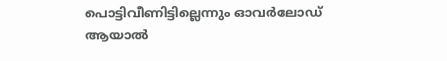പൊട്ടിവീണിട്ടില്ലെന്നും ഓവർലോഡ് ആയാൽ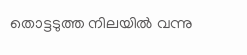തൊട്ടടുത്ത നിലയിൽ വന്നു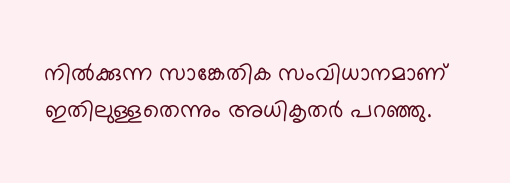നിൽക്കുന്ന സാങ്കേതിക സംവിധാനമാണ് ഇതിലുള്ളതെന്നും അധികൃതർ പറഞ്ഞു.